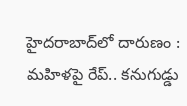హైదరాబాద్‌లో దారుణం : మహిళపై రేప్.. కనుగుడ్డు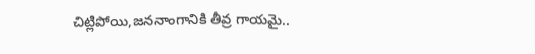చిట్లిపోయి,జననాంగానికి తీవ్ర గాయమై..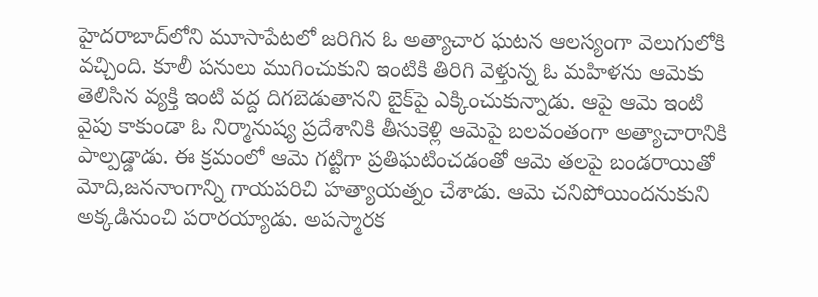హైదరాబాద్‌లోని మూసాపేటలో జరిగిన ఓ అత్యాచార ఘటన ఆలస్యంగా వెలుగులోకి వచ్చింది. కూలీ పనులు ముగించుకుని ఇంటికి తిరిగి వెళ్తున్న ఓ మహిళను ఆమెకు తెలిసిన వ్యక్తి ఇంటి వద్ద దిగబెడుతానని బైక్‌పై ఎక్కించుకున్నాడు. ఆపై ఆమె ఇంటి వైపు కాకుండా ఓ నిర్మానుష్య ప్రదేశానికి తీసుకెళ్లి ఆమెపై బలవంతంగా అత్యాచారానికి పాల్పడ్డాడు. ఈ క్రమంలో ఆమె గట్టిగా ప్రతిఘటించడంతో ఆమె తలపై బండరాయితో మోది,జననాంగాన్ని గాయపరిచి హత్యాయత్నం చేశాడు. ఆమె చనిపోయిందనుకుని అక్కడినుంచి పరారయ్యాడు. అపస్మారక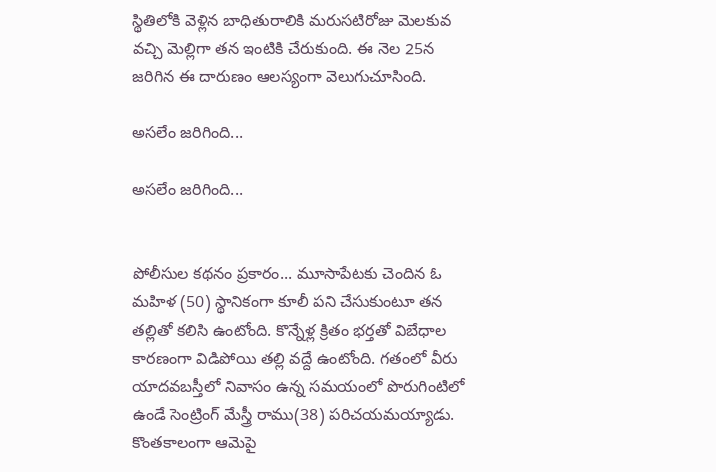స్థితిలోకి వెళ్లిన బాధితురాలికి మరుసటిరోజు మెలకువ వచ్చి మెల్లిగా తన ఇంటికి చేరుకుంది. ఈ నెల 25న జరిగిన ఈ దారుణం ఆలస్యంగా వెలుగుచూసింది.

అసలేం జరిగింది...

అసలేం జరిగింది...


పోలీసుల కథనం ప్రకారం... మూసాపేటకు చెందిన ఓ మహిళ (50) స్థానికంగా కూలీ పని చేసుకుంటూ తన తల్లితో కలిసి ఉంటోంది. కొన్నేళ్ల క్రితం భర్తతో విబేధాల కారణంగా విడిపోయి తల్లి వద్దే ఉంటోంది. గతంలో వీరు యాదవబస్తీలో నివాసం ఉన్న సమయంలో పొరుగింటిలో ఉండే సెంట్రింగ్ మేస్త్రీ రాము(38) పరిచయమయ్యాడు. కొంతకాలంగా ఆమెపై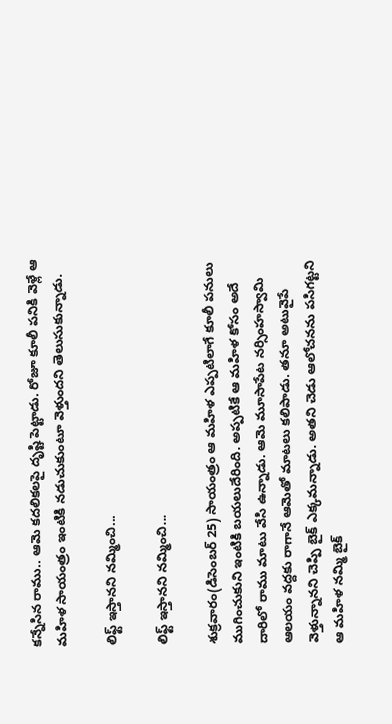కన్నేసిన రాము.. ఆమె కదలికలపై దృష్టి పెట్టాడు. రోజూ కూలీ పనికి వెళ్లే ఆ మహిళ సాయంత్రం ఇంటికి నడుచుకుంటూ వెళ్తుందని తెలుసుకున్నాడు.

లిఫ్ట్ ఇస్తానని నమ్మించి...

లిఫ్ట్ ఇస్తానని నమ్మించి...

శుక్రవారం(డిసెంబర్ 25) సాయంత్రం ఆ మహిళ ఎప్పటిలాగే కూలీ పనులు ముగించుకుని ఇంటికి బయలుదేరింది. అప్పటికే ఆ మహిళ కోసం అదే దారిలో రాము మాటు వేసి ఉన్నాడు. ఆమె మూసాపేట నర్సింహస్వామి ఆలయం వద్దకు రాగానే ఆమెతో మాటలు కలిపాడు. తనూ అటువైపే వెళ్తున్నానని చెప్పి బైక్ ఎక్కమన్నాడు. అతని చెడు ఆలోచనను పసిగట్టని ఆ మహిళ నమ్మి బైక్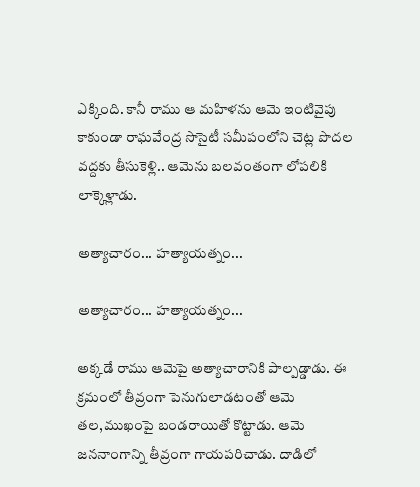ఎక్కింది. కానీ రాము ఆ మహిళను ఆమె ఇంటివైపు కాకుండా రాఘవేంద్ర సొసైటీ సమీపంలోని చెట్ల పొదల వద్దకు తీసుకెళ్లి.. ఆమెను బలవంతంగా లోపలికి లాక్కెళ్లాడు.

అత్యాచారం... హత్యాయత్నం...

అత్యాచారం... హత్యాయత్నం...

అక్కడే రాము ఆమెపై అత్యాచారానికి పాల్పడ్డాడు. ఈ క్రమంలో తీవ్రంగా పెనుగులాడటంతో ఆమె తల,ముఖంపై బండరాయితో కొట్టాడు. ఆమె జననాంగాన్ని తీవ్రంగా గాయపరిచాడు. దాడిలో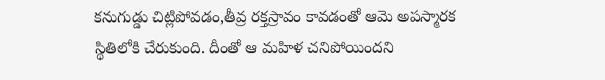కనుగుడ్డు చిట్లిపోవడం,తీవ్ర రక్తస్రావం కావడంతో ఆమె అపస్మారక స్థితిలోకి చేరుకుంది. దీంతో ఆ మహిళ చనిపోయిందని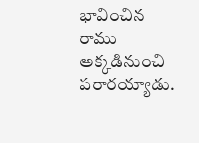భావించిన రాము అక్కడినుంచి పరారయ్యాడు.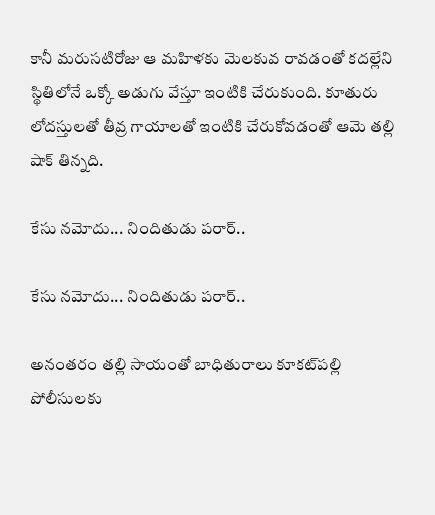కానీ మరుసటిరోజు ఆ మహిళకు మెలకువ రావడంతో కదల్లేని స్థితిలోనే ఒక్కో అడుగు వేస్తూ ఇంటికి చేరుకుంది. కూతురు లోదస్తులతో తీవ్ర గాయాలతో ఇంటికి చేరుకోవడంతో ఆమె తల్లి షాక్ తిన్నది.

కేసు నమోదు... నిందితుడు పరార్..

కేసు నమోదు... నిందితుడు పరార్..

అనంతరం తల్లి సాయంతో బాధితురాలు కూకట్‌పల్లి పోలీసులకు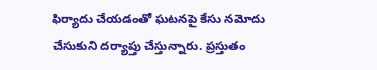ఫిర్యాదు చేయడంతో ఘటనపై కేసు నమోదు చేసుకుని దర్యాప్తు చేస్తున్నారు. ప్రస్తుతం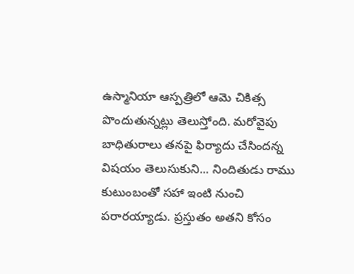ఉస్మానియా ఆస్పత్రిలో ఆమె చికిత్స పొందుతున్నట్లు తెలుస్తోంది. మరోవైపు బాధితురాలు తనపై ఫిర్యాదు చేసిందన్న విషయం తెలుసుకుని... నిందితుడు రాము కుటుంబంతో సహా ఇంటి నుంచి పరారయ్యాడు. ప్రస్తుతం అతని కోసం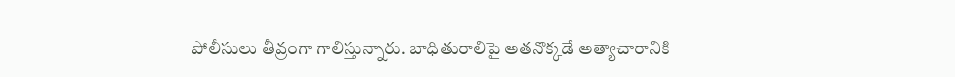పోలీసులు తీవ్రంగా గాలిస్తున్నారు. బాధితురాలిపై అతనొక్కడే అత్యాచారానికి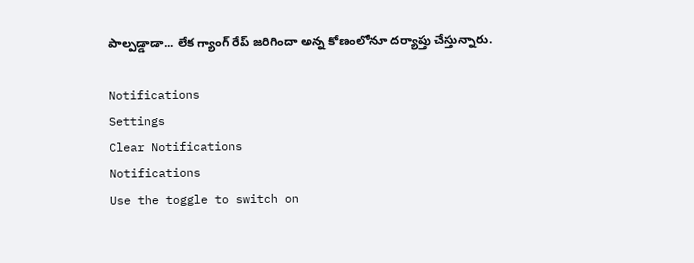పాల్పడ్డాడా... లేక గ్యాంగ్ రేప్ జరిగిందా అన్న కోణంలోనూ దర్యాప్తు చేస్తున్నారు.

Notifications
Settings
Clear Notifications
Notifications
Use the toggle to switch on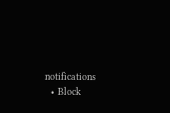notifications
  • Block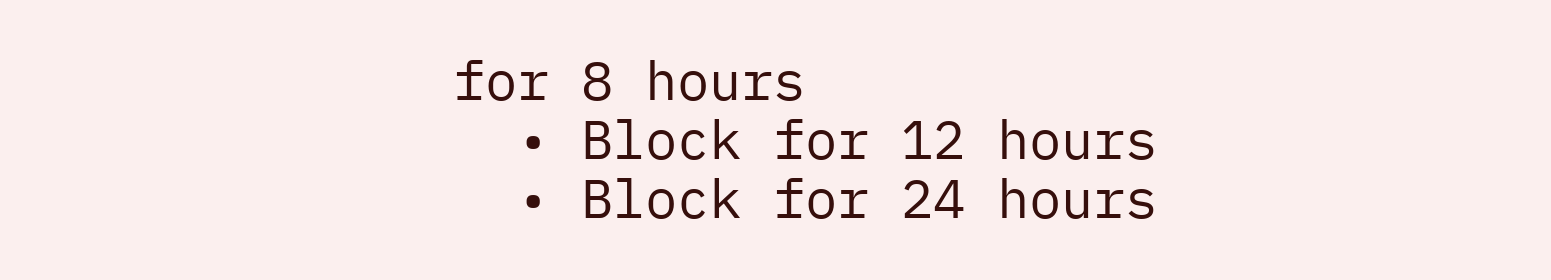for 8 hours
  • Block for 12 hours
  • Block for 24 hours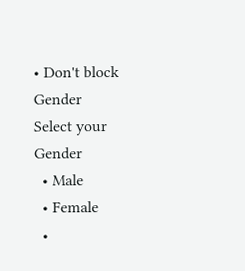• Don't block
Gender
Select your Gender
  • Male
  • Female
  •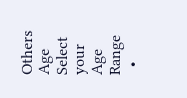Others
Age
Select your Age Range
  •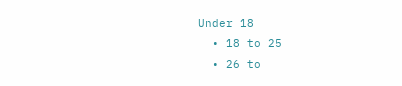Under 18
  • 18 to 25
  • 26 to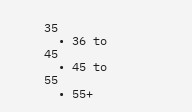35
  • 36 to 45
  • 45 to 55
  • 55+